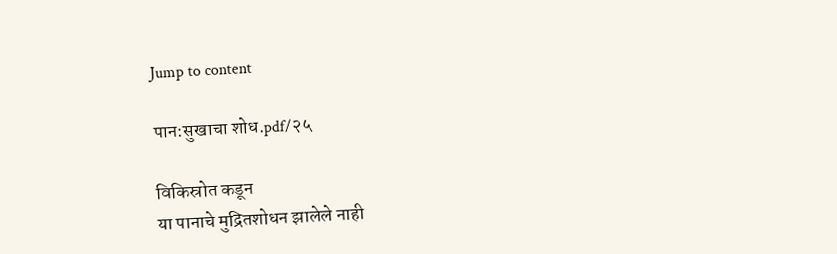Jump to content

पान:सुखाचा शोध.pdf/२५

विकिस्रोत कडून
या पानाचे मुद्रितशोधन झालेले नाही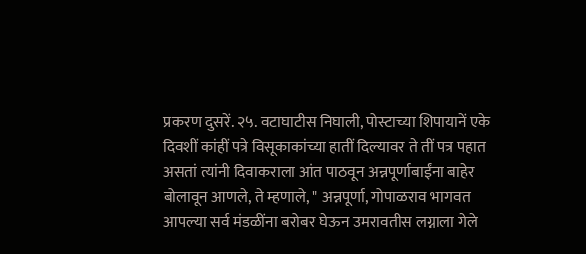प्रकरण दुसरें. २५. वटाघाटीस निघाली, पोस्टाच्या शिपायानें एके दिवशीं कांहीं पत्रे विसूकाकांच्या हातीं दिल्यावर ते तीं पत्र पहात असतां त्यांनी दिवाकराला आंत पाठवून अन्नपूर्णाबाईंना बाहेर बोलावून आणले, ते म्हणाले, " अन्नपूर्णा, गोपाळराव भागवत आपल्या सर्व मंडळींना बरोबर घेऊन उमरावतीस लग्नाला गेले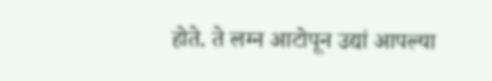होते. ते लग्न आटोपून उद्यां आपल्या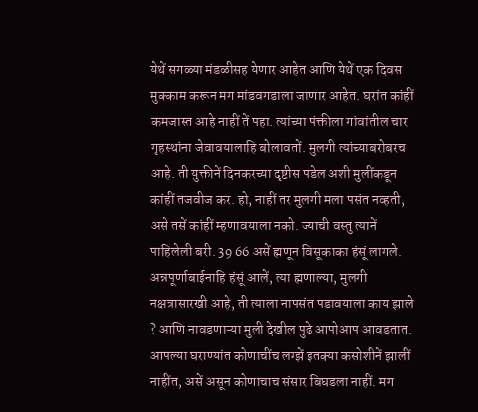येथें सगळ्या मंडळीसह येणार आहेत आणि येथें एक दिवस मुक्काम करून मग मांडवगडाला जाणार आहेत. घरांत कांहीं कमजास्त आहे नाहीं तें पहा. त्यांच्या पंक्तीला गांवांतील चार गृहस्थांना जेवावयालाहि बोलावतों. मुलगी त्यांच्याबरोबरच आहे. ती युक्तीनें दिनकरच्या दृष्टीस पडेल अशी मुलींकडून कांहीं तजवीज कर. हो, नाहीं तर मुलगी मला पसंत नव्हती, असे तसें कांहीं म्हणावयाला नको. ज्याची वस्तु त्यानें पाहिलेली बरी. 39 66 असें ह्मणून विसूकाका हंसूं लागले. अन्नपूर्णाबाईनाहि हंसूं आलें, त्या ह्मणाल्या, मुलगी नक्षत्रासारखी आहे, ती त्याला नापसंत पडावयाला काय झाले ? आणि नावडणाऱ्या मुली देखील पुढे आपोआप आवडतात. आपल्या घराण्यांत कोणाचींच लग्झें इतक्या कसोशीनें झालीं नाहींत, असें असून कोणाचाच संसार बिघडला नाहीं. मग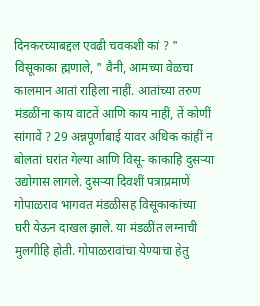दिनकरच्याबद्दल एवढी चवकशी कां ? " विसूकाका ह्मणाले, " वैनी, आमच्या वेळचा कालमान आतां राहिला नाहीं. आतांच्या तरुण मंडळींना काय वाटतें आणि काय नाहीं, तें कोणीं सांगावें ? 29 अन्नपूर्णाबाई यावर अधिक कांहीं न बोलतां घरांत गेल्या आणि विसू- काकाहि दुसऱ्या उद्योगास लागले. दुसऱ्या दिवशीं पत्राप्रमाणें गोपाळराव भागवत मंडळीसह विसूकाकांच्या घरी येऊन दाखल झाले. या मंडळींत लग्नाची मुलगीहि होती. गोपाळरावांचा येण्याचा हेतु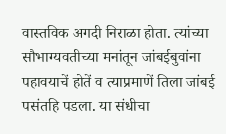वास्तविक अगदी निराळा होता. त्यांच्या सौभाग्यवतीच्या मनांतून जांबईबुवांना पहावयाचें होतें व त्याप्रमाणें तिला जांबई पसंतहि पडला. या संधीचा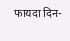फायदा दिन-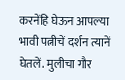करनेंहि घेऊन आपल्या भावी पत्नीचें दर्शन त्यानें घेतलें. मुलीचा गौर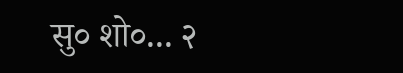सु० शो०... २